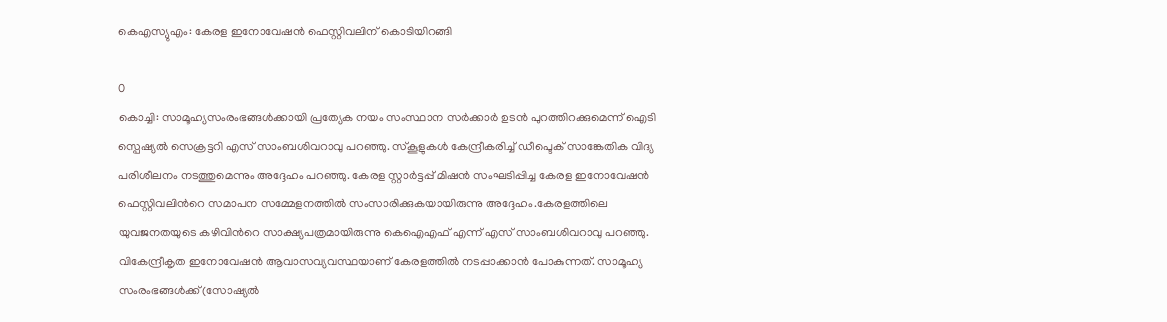കെഎസ്യുഎം: കേരള ഇനോവേഷന്‍ ഫെസ്റ്റിവലിന് കൊടിയിറങ്ങി

0
കൊച്ചി: സാമൂഹ്യസംരംഭങ്ങള്‍ക്കായി പ്രത്യേക നയം സംസ്ഥാന സര്‍ക്കാര്‍ ഉടന്‍ പുറത്തിറക്കുമെന്ന് ഐടി സ്പെഷ്യല്‍ സെക്രട്ടറി എസ് സാംബശിവറാവു പറഞ്ഞു. സ്കൂളുകള്‍ കേന്ദ്രീകരിച്ച് ഡീപ്ടെക് സാങ്കേതിക വിദ്യ പരിശീലനം നടത്തുമെന്നും അദ്ദേഹം പറഞ്ഞു. കേരള സ്റ്റാര്‍ട്ടപ്പ് മിഷന്‍ സംഘടിപ്പിച്ച കേരള ഇനോവേഷന്‍ ഫെസ്റ്റിവലിന്‍റെ സമാപന സമ്മേളനത്തില്‍ സംസാരിക്കുകയായിരുന്നു അദ്ദേഹം.കേരളത്തിലെ യുവജനതയുടെ കഴിവിന്‍റെ സാക്ഷ്യപത്രമായിരുന്നു കെഐഎഫ് എന്ന് എസ് സാംബശിവറാവു പറഞ്ഞു. വികേന്ദ്രീകൃത ഇനോവേഷന്‍ ആവാസവ്യവസ്ഥയാണ് കേരളത്തില്‍ നടപ്പാക്കാന്‍ പോകുന്നത്. സാമൂഹ്യ സംരംഭങ്ങള്‍ക്ക്(സോഷ്യല്‍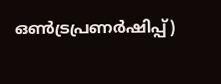ഒണ്‍ട്രപ്രണര്‍ഷിപ്പ്)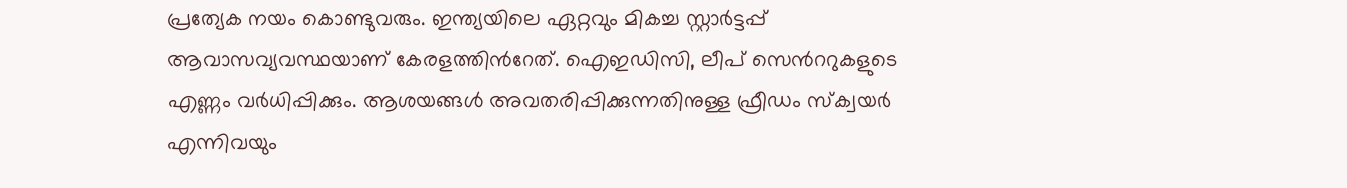പ്രത്യേക നയം കൊണ്ടുവരും. ഇന്ത്യയിലെ ഏറ്റവും മികച്ച സ്റ്റാര്‍ട്ടപ്പ് ആവാസവ്യവസ്ഥയാണ് കേരളത്തിന്‍റേത്. ഐഇഡിസി, ലീപ് സെന്‍ററുകളുടെ എണ്ണം വര്‍ധിപ്പിക്കും. ആശയങ്ങള്‍ അവതരിപ്പിക്കുന്നതിനുള്ള ഫ്രീഡം സ്ക്വയര്‍ എന്നിവയും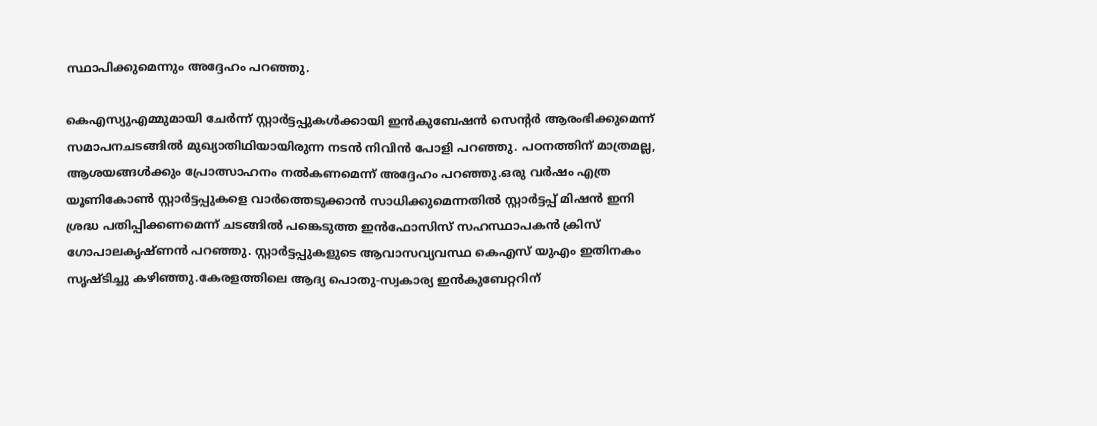സ്ഥാപിക്കുമെന്നും അദ്ദേഹം പറഞ്ഞു.

കെഎസ്യുഎമ്മുമായി ചേര്‍ന്ന് സ്റ്റാര്‍ട്ടപ്പുകള്‍ക്കായി ഇന്‍കുബേഷന്‍ സെന്‍റര്‍ ആരംഭിക്കുമെന്ന് സമാപനചടങ്ങില്‍ മുഖ്യാതിഥിയായിരുന്ന നടന്‍ നിവിന്‍ പോളി പറഞ്ഞു. പഠനത്തിന് മാത്രമല്ല, ആശയങ്ങള്‍ക്കും പ്രോത്സാഹനം നല്‍കണമെന്ന് അദ്ദേഹം പറഞ്ഞു.ഒരു വര്‍ഷം എത്ര യൂണികോണ്‍ സ്റ്റാര്‍ട്ടപ്പുകളെ വാര്‍ത്തെടുക്കാന്‍ സാധിക്കുമെന്നതില്‍ സ്റ്റാര്‍ട്ടപ്പ് മിഷന്‍ ഇനി ശ്രദ്ധ പതിപ്പിക്കണമെന്ന് ചടങ്ങില്‍ പങ്കെടുത്ത ഇന്‍ഫോസിസ് സഹസ്ഥാപകന്‍ ക്രിസ് ഗോപാലകൃഷ്ണന്‍ പറഞ്ഞു. സ്റ്റാര്‍ട്ടപ്പുകളുടെ ആവാസവ്യവസ്ഥ കെഎസ് യുഎം ഇതിനകം സൃഷ്ടിച്ചു കഴിഞ്ഞു.കേരളത്തിലെ ആദ്യ പൊതു-സ്വകാര്യ ഇന്‍കുബേറ്ററിന്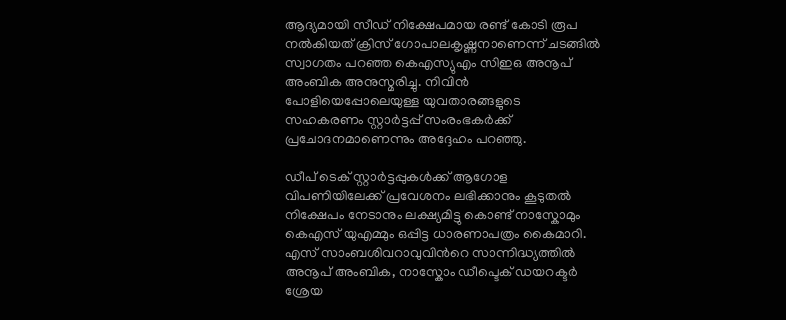ആദ്യമായി സീഡ് നിക്ഷേപമായ രണ്ട് കോടി രൂപ നല്‍കിയത് ക്രിസ് ഗോപാലകൃഷ്ണനാണെന്ന് ചടങ്ങില്‍ സ്വാഗതം പറഞ്ഞ കെഎസ്യുഎം സിഇഒ അനൂപ് അംബിക അനുസ്മരിച്ചു. നിവിന്‍ പോളിയെപ്പോലെയുള്ള യുവതാരങ്ങളുടെ സഹകരണം സ്റ്റാര്‍ട്ടപ്പ് സംരംഭകര്‍ക്ക് പ്രചോദനമാണെന്നും അദ്ദേഹം പറഞ്ഞു.

ഡീപ് ടെക് സ്റ്റാര്‍ട്ടപ്പുകള്‍ക്ക് ആഗോള വിപണിയിലേക്ക് പ്രവേശനം ലഭിക്കാനും കൂടുതല്‍ നിക്ഷേപം നേടാനും ലക്ഷ്യമിട്ടു കൊണ്ട് നാസ്കോമും കെഎസ് യുഎമ്മും ഒപ്പിട്ട ധാരണാപത്രം കൈമാറി.  എസ് സാംബശിവറാവുവിന്‍റെ സാന്നിദ്ധ്യത്തില്‍  അനൂപ് അംബിക, നാസ്കോം ഡീപ്ടെക് ഡയറക്ടര്‍ ശ്രേയ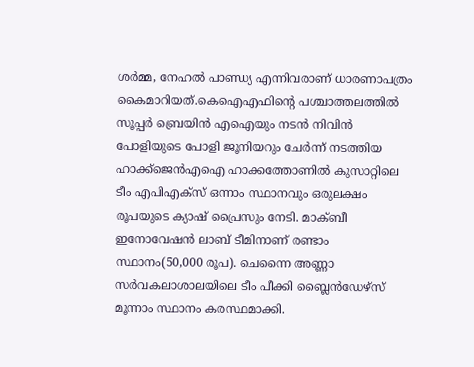ശര്‍മ്മ, നേഹല്‍ പാണ്ഡ്യ എന്നിവരാണ് ധാരണാപത്രം കൈമാറിയത്.കെഐഎഫിന്‍റെ പശ്ചാത്തലത്തില്‍ സൂപ്പര്‍ ബ്രെയിന്‍ എഐയും നടന്‍ നിവിന്‍ പോളിയുടെ പോളി ജൂനിയറും ചേര്‍ന്ന് നടത്തിയ ഹാക്ക്ജെന്‍എഐ ഹാക്കത്തോണില്‍ കുസാറ്റിലെ ടീം എപിഎക്സ് ഒന്നാം സ്ഥാനവും ഒരുലക്ഷം രൂപയുടെ ക്യാഷ് പ്രൈസും നേടി. മാക്ബീ ഇനോവേഷന്‍ ലാബ് ടീമിനാണ് രണ്ടാം സ്ഥാനം(50,000 രൂപ). ചെന്നൈ അണ്ണാ സര്‍വകലാശാലയിലെ ടീം പീക്കി ബ്ലൈന്‍ഡേഴ്സ് മൂന്നാം സ്ഥാനം കരസ്ഥമാക്കി.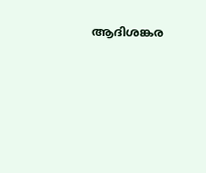ആദിശങ്കര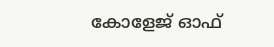കോളേജ് ഓഫ്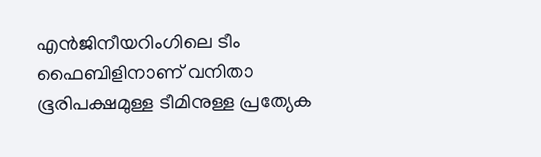എന്‍ജിനീയറിംഗിലെ ടീം ഫൈബിളിനാണ് വനിതാ ഭൂരിപക്ഷമുള്ള ടീമിനുള്ള പ്രത്യേക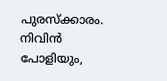പുരസ്ക്കാരം. നിവിന്‍ പോളിയും,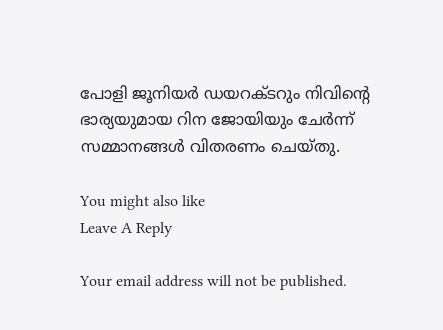പോളി ജൂനിയര്‍ ഡയറക്ടറും നിവിന്‍റെ ഭാര്യയുമായ റിന ജോയിയും ചേര്‍ന്ന് സമ്മാനങ്ങള്‍ വിതരണം ചെയ്തു.

You might also like
Leave A Reply

Your email address will not be published.